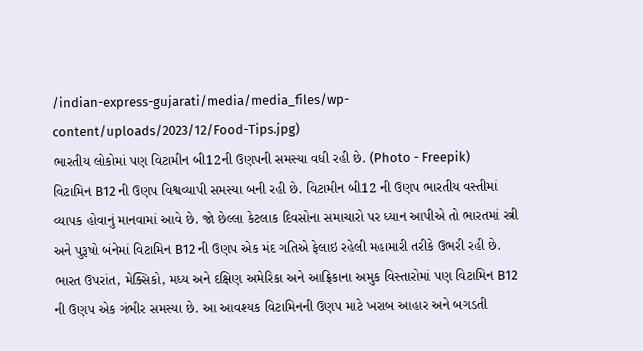/indian-express-gujarati/media/media_files/wp-content/uploads/2023/12/Food-Tips.jpg)
ભારતીય લોકોમાં પણ વિટામીન બી12ની ઉણપની સમસ્યા વધી રહી છે. (Photo - Freepik)
વિટામિન B12 ની ઉણપ વિશ્વવ્યાપી સમસ્યા બની રહી છે. વિટામીન બી12 ની ઉણપ ભારતીય વસ્તીમાં વ્યાપક હોવાનું માનવામાં આવે છે. જો છેલ્લા કેટલાક દિવસોના સમાચારો પર ધ્યાન આપીએ તો ભારતમાં સ્ત્રી અને પુરૂષો બંનેમાં વિટામિન B12 ની ઉણપ એક મંદ ગતિએ ફેલાઇ રહેલી મહામારી તરીકે ઉભરી રહી છે. ભારત ઉપરાંત, મેક્સિકો, મધ્ય અને દક્ષિણ અમેરિકા અને આફ્રિકાના અમુક વિસ્તારોમાં પણ વિટામિન B12 ની ઉણપ એક ગંભીર સમસ્યા છે. આ આવશ્યક વિટામિનની ઉણપ માટે ખરાબ આહાર અને બગડતી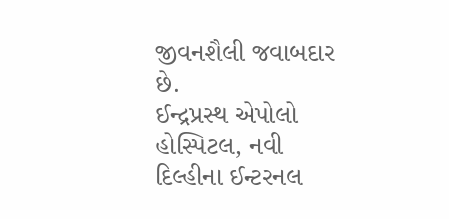જીવનશૈલી જવાબદાર છે.
ઈન્દ્રપ્રસ્થ એપોલો હોસ્પિટલ, નવી દિલ્હીના ઈન્ટરનલ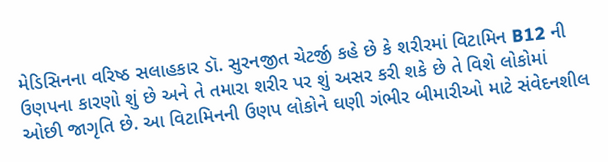મેડિસિનના વરિષ્ઠ સલાહકાર ડૉ. સુરનજીત ચેટર્જી કહે છે કે શરીરમાં વિટામિન B12 ની ઉણપના કારણો શું છે અને તે તમારા શરીર પર શું અસર કરી શકે છે તે વિશે લોકોમાં ઓછી જાગૃતિ છે. આ વિટામિનની ઉણપ લોકોને ઘણી ગંભીર બીમારીઓ માટે સંવેદનશીલ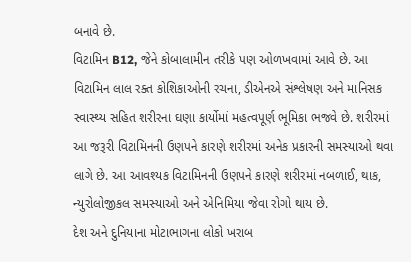બનાવે છે.
વિટામિન B12, જેને કોબાલામીન તરીકે પણ ઓળખવામાં આવે છે. આ વિટામિન લાલ રક્ત કોશિકાઓની રચના, ડીએનએ સંશ્લેષણ અને માનિસક સ્વાસ્થ્ય સહિત શરીરના ઘણા કાર્યોમાં મહત્વપૂર્ણ ભૂમિકા ભજવે છે. શરીરમાં આ જરૂરી વિટામિનની ઉણપને કારણે શરીરમાં અનેક પ્રકારની સમસ્યાઓ થવા લાગે છે. આ આવશ્યક વિટામિનની ઉણપને કારણે શરીરમાં નબળાઈ, થાક, ન્યુરોલોજીકલ સમસ્યાઓ અને એનિમિયા જેવા રોગો થાય છે.
દેશ અને દુનિયાના મોટાભાગના લોકો ખરાબ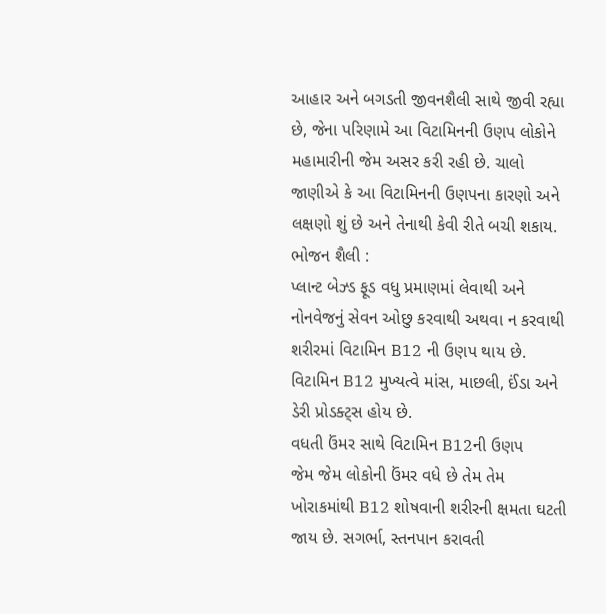આહાર અને બગડતી જીવનશૈલી સાથે જીવી રહ્યા છે, જેના પરિણામે આ વિટામિનની ઉણપ લોકોને મહામારીની જેમ અસર કરી રહી છે. ચાલો જાણીએ કે આ વિટામિનની ઉણપના કારણો અને લક્ષણો શું છે અને તેનાથી કેવી રીતે બચી શકાય.
ભોજન શૈલી :
પ્લાન્ટ બેઝ્ડ ફૂડ વધુ પ્રમાણમાં લેવાથી અને નોનવેજનું સેવન ઓછુ કરવાથી અથવા ન કરવાથી શરીરમાં વિટામિન B12 ની ઉણપ થાય છે. વિટામિન B12 મુખ્યત્વે માંસ, માછલી, ઈંડા અને ડેરી પ્રોડક્ટ્સ હોય છે.
વધતી ઉંમર સાથે વિટામિન B12ની ઉણપ
જેમ જેમ લોકોની ઉંમર વધે છે તેમ તેમ ખોરાકમાંથી B12 શોષવાની શરીરની ક્ષમતા ઘટતી જાય છે. સગર્ભા, સ્તનપાન કરાવતી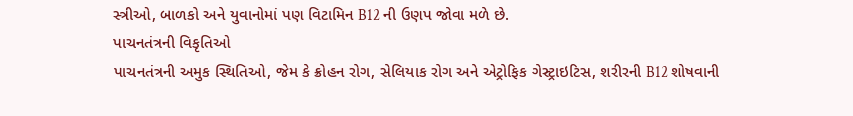સ્ત્રીઓ, બાળકો અને યુવાનોમાં પણ વિટામિન B12 ની ઉણપ જોવા મળે છે.
પાચનતંત્રની વિકૃતિઓ
પાચનતંત્રની અમુક સ્થિતિઓ, જેમ કે ક્રોહન રોગ, સેલિયાક રોગ અને એટ્રોફિક ગેસ્ટ્રાઇટિસ, શરીરની B12 શોષવાની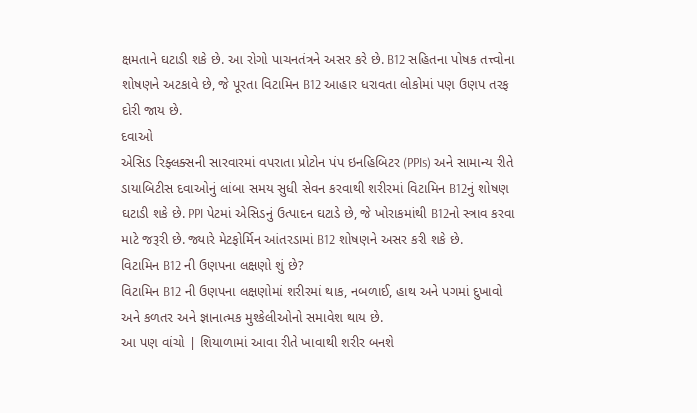ક્ષમતાને ઘટાડી શકે છે. આ રોગો પાચનતંત્રને અસર કરે છે. B12 સહિતના પોષક તત્ત્વોના શોષણને અટકાવે છે, જે પૂરતા વિટામિન B12 આહાર ધરાવતા લોકોમાં પણ ઉણપ તરફ દોરી જાય છે.
દવાઓ
એસિડ રિફ્લક્સની સારવારમાં વપરાતા પ્રોટોન પંપ ઇનહિબિટર (PPIs) અને સામાન્ય રીતે ડાયાબિટીસ દવાઓનું લાંબા સમય સુધી સેવન કરવાથી શરીરમાં વિટામિન B12નું શોષણ ઘટાડી શકે છે. PPI પેટમાં એસિડનું ઉત્પાદન ઘટાડે છે, જે ખોરાકમાંથી B12નો સ્ત્રાવ કરવા માટે જરૂરી છે. જ્યારે મેટફોર્મિન આંતરડામાં B12 શોષણને અસર કરી શકે છે.
વિટામિન B12 ની ઉણપના લક્ષણો શું છે?
વિટામિન B12 ની ઉણપના લક્ષણોમાં શરીરમાં થાક, નબળાઈ, હાથ અને પગમાં દુખાવો અને કળતર અને જ્ઞાનાત્મક મુશ્કેલીઓનો સમાવેશ થાય છે.
આ પણ વાંચો | શિયાળામાં આવા રીતે ખાવાથી શરીર બનશે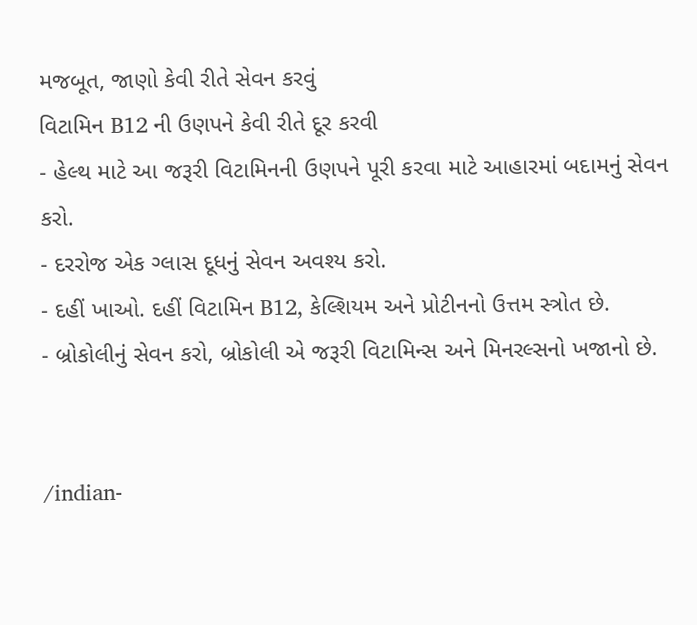મજબૂત, જાણો કેવી રીતે સેવન કરવું
વિટામિન B12 ની ઉણપને કેવી રીતે દૂર કરવી
- હેલ્થ માટે આ જરૂરી વિટામિનની ઉણપને પૂરી કરવા માટે આહારમાં બદામનું સેવન કરો.
- દરરોજ એક ગ્લાસ દૂધનું સેવન અવશ્ય કરો.
- દહીં ખાઓ. દહીં વિટામિન B12, કેલ્શિયમ અને પ્રોટીનનો ઉત્તમ સ્ત્રોત છે.
- બ્રોકોલીનું સેવન કરો, બ્રોકોલી એ જરૂરી વિટામિન્સ અને મિનરલ્સનો ખજાનો છે.


/indian-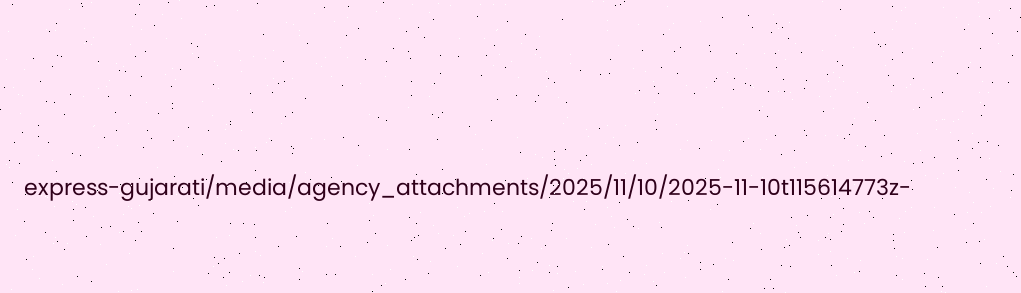express-gujarati/media/agency_attachments/2025/11/10/2025-11-10t115614773z-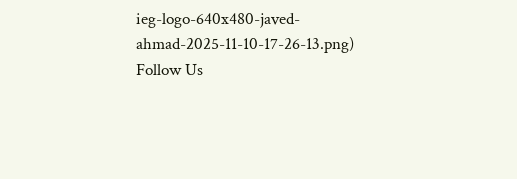ieg-logo-640x480-javed-ahmad-2025-11-10-17-26-13.png)
Follow Us